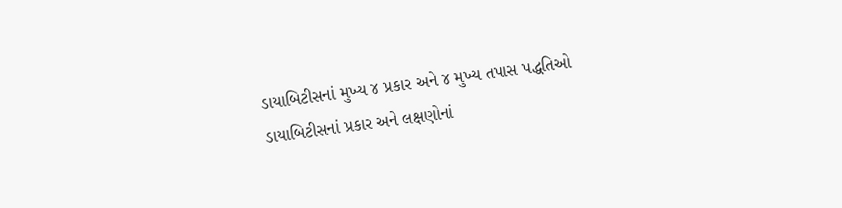ડાયાબિટીસનાં મુખ્ય ૪ પ્રકાર અને ૪ મુખ્ય તપાસ પદ્ધતિઓ
ડાયાબિટીસનાં પ્રકાર અને લક્ષણોનાં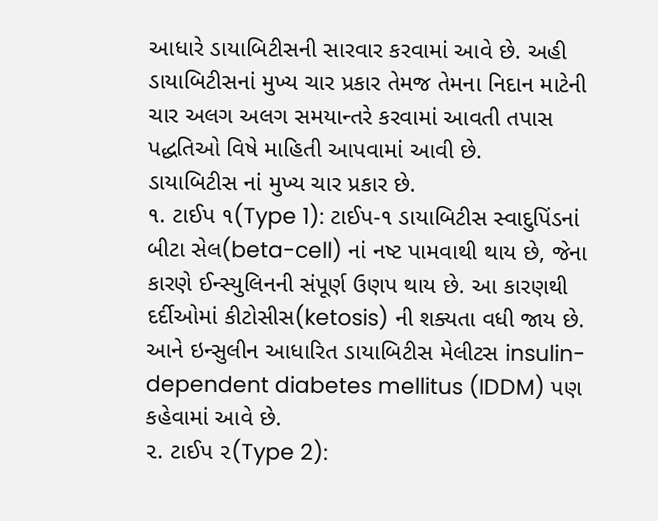આધારે ડાયાબિટીસની સારવાર કરવામાં આવે છે. અહી ડાયાબિટીસનાં મુખ્ય ચાર પ્રકાર તેમજ તેમના નિદાન માટેની ચાર અલગ અલગ સમયાન્તરે કરવામાં આવતી તપાસ પદ્ધતિઓ વિષે માહિતી આપવામાં આવી છે.
ડાયાબિટીસ નાં મુખ્ય ચાર પ્રકાર છે.
૧. ટાઈપ ૧(Type 1): ટાઈપ-૧ ડાયાબિટીસ સ્વાદુપિંડનાં બીટા સેલ(beta-cell) નાં નષ્ટ પામવાથી થાય છે, જેના કારણે ઈન્સ્યુલિનની સંપૂર્ણ ઉણપ થાય છે. આ કારણથી દર્દીઓમાં કીટોસીસ(ketosis) ની શક્યતા વધી જાય છે. આને ઇન્સુલીન આધારિત ડાયાબિટીસ મેલીટસ insulin-dependent diabetes mellitus (IDDM) પણ કહેવામાં આવે છે.
૨. ટાઈપ ૨(Type 2):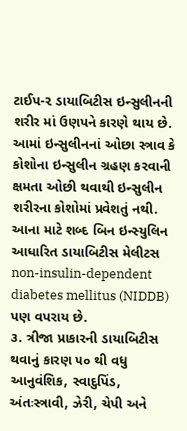ટાઈપ-૨ ડાયાબિટીસ ઇન્સુલીનની શરીર માં ઉણપને કારણે થાય છે. આમાં ઇન્સુલીનનાં ઓછા સ્ત્રાવ કે કોશોના ઇન્સુલીન ગ્રહણ કરવાની ક્ષમતા ઓછી થવાથી ઇન્સુલીન શરીરના કોશોમાં પ્રવેશતું નથી. આના માટે શબ્દ બિન ઇન્સ્યુલિન આધારિત ડાયાબિટીસ મેલીટસ non-insulin-dependent diabetes mellitus (NIDDB) પણ વપરાય છે.
૩. ત્રીજા પ્રાકારની ડાયાબિટીસ થવાનું કારણ ૫૦ થી વધુ આનુવંશિક, સ્વાદુપિંડ, અંતઃસ્ત્રાવી, ઝેરી, ચેપી અને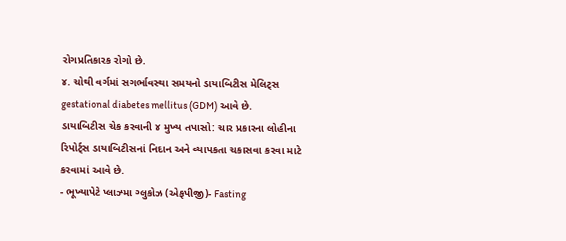રોગપ્રતિકારક રોગો છે.
૪. ચોથી વર્ગમાં સગર્ભાવસ્થા સમયનો ડાયાબિટીસ મેલિટ્સ gestational diabetes mellitus (GDM) આવે છે.
ડાયાબિટીસ ચેક કરવાની ૪ મુખ્ય તપાસો: ચાર પ્રકારના લોહીના રિપોર્ટ્સ ડાયાબિટીસનાં નિદાન અને વ્યાપકતા ચકાસવા કરવા માટે કરવામાં આવે છે.
- ભૂખ્યાપેટે પ્લાઝ્મા ગ્લુકોઝ (એફપીજી)- Fasting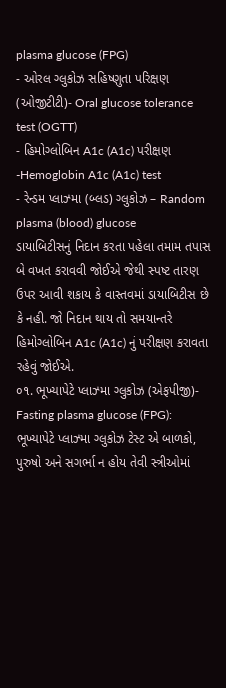plasma glucose (FPG)
- ઓરલ ગ્લુકોઝ સહિષ્ણુતા પરિક્ષણ (ઓજીટીટી)- Oral glucose tolerance test (OGTT)
- હિમોગ્લોબિન A1c (A1c) પરીક્ષણ -Hemoglobin A1c (A1c) test
- રેન્ડમ પ્લાઝ્મા (બ્લડ) ગ્લુકોઝ – Random plasma (blood) glucose
ડાયાબિટીસનું નિદાન કરતા પહેલા તમામ તપાસ બે વખત કરાવવી જોઈએ જેથી સ્પષ્ટ તારણ ઉપર આવી શકાય કે વાસ્તવમાં ડાયાબિટીસ છે કે નહી. જો નિદાન થાય તો સમયાન્તરે હિમોગ્લોબિન A1c (A1c) નું પરીક્ષણ કરાવતા રહેવું જોઈએ.
૦૧. ભૂખ્યાપેટે પ્લાઝ્મા ગ્લુકોઝ (એફપીજી)- Fasting plasma glucose (FPG): ભૂખ્યાપેટે પ્લાઝ્મા ગ્લુકોઝ ટેસ્ટ એ બાળકો, પુરુષો અને સગર્ભા ન હોય તેવી સ્ત્રીઓમાં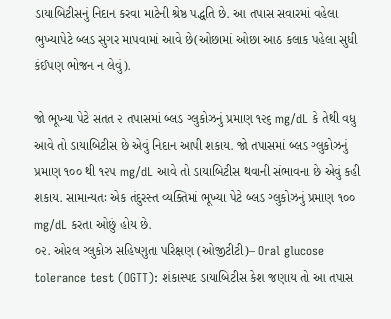ડાયાબિટીસનું નિદાન કરવા માટેની શ્રેષ્ઠ પદ્ધતિ છે. આ તપાસ સવારમાં વહેલા ભુખ્યાપેટે બ્લડ સુગર માપવામાં આવે છે(ઓછામાં ઓછા આઠ કલાક પહેલા સુધી કંઈપણ ભોજન ન લેવું).

જો ભૂખ્યા પેટે સતત ૨ તપાસમાં બ્લડ ગ્લુકોઝનું પ્રમાણ ૧૨૬ mg/dL કે તેથી વધુ આવે તો ડાયાબિટીસ છે એવું નિદાન આપી શકાય. જો તપાસમાં બ્લડ ગ્લુકોઝનું પ્રમાણ ૧૦૦ થી ૧૨૫ mg/dL આવે તો ડાયાબિટીસ થવાની સંભાવના છે એવું કહી શકાય. સામાન્યતઃ એક તંદુરસ્ત વ્યક્તિમાં ભૂખ્યા પેટે બ્લડ ગ્લુકોઝનું પ્રમાણ ૧૦૦ mg/dL કરતા ઓછું હોય છે.
૦૨. ઓરલ ગ્લુકોઝ સહિષ્ણુતા પરિક્ષણ (ઓજીટીટી)– Oral glucose tolerance test (OGTT): શંકાસ્પદ ડાયાબિટીસ કેશ જણાય તો આ તપાસ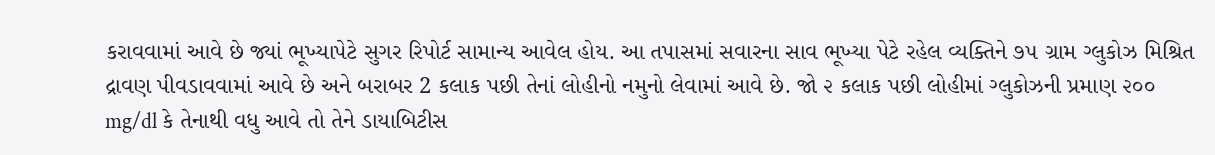કરાવવામાં આવે છે જ્યાં ભૂખ્યાપેટે સુગર રિપોર્ટ સામાન્ય આવેલ હોય. આ તપાસમાં સવારના સાવ ભૂખ્યા પેટે રહેલ વ્યક્તિને ૭૫ ગ્રામ ગ્લુકોઝ મિશ્રિત દ્રાવણ પીવડાવવામાં આવે છે અને બરાબર 2 કલાક પછી તેનાં લોહીનો નમુનો લેવામાં આવે છે. જો ૨ કલાક પછી લોહીમાં ગ્લુકોઝની પ્રમાણ ૨૦૦ mg/dl કે તેનાથી વધુ આવે તો તેને ડાયાબિટીસ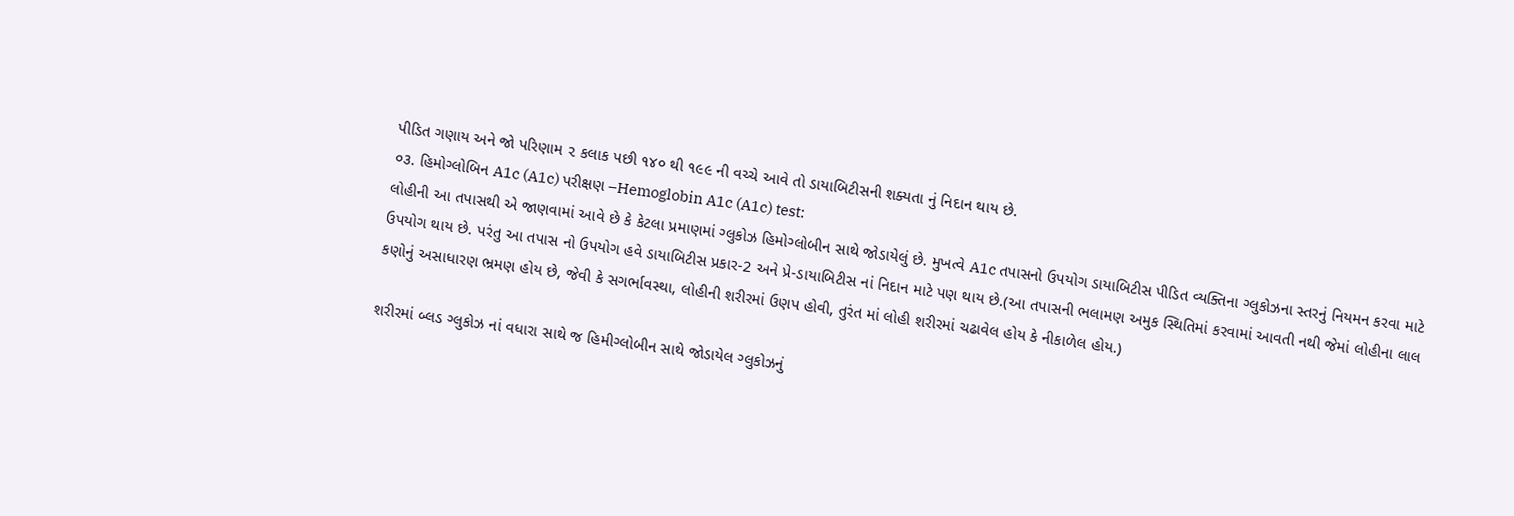પીડિત ગણાય અને જો પરિણામ ૨ કલાક પછી ૧૪૦ થી ૧૯૯ ની વચ્ચે આવે તો ડાયાબિટીસની શક્યતા નું નિદાન થાય છે.
૦૩. હિમોગ્લોબિન A1c (A1c) પરીક્ષણ –Hemoglobin A1c (A1c) test:
લોહીની આ તપાસથી એ જાણવામાં આવે છે કે કેટલા પ્રમાણમાં ગ્લુકોઝ હિમોગ્લોબીન સાથે જોડાયેલું છે. મુખત્વે A1c તપાસનો ઉપયોગ ડાયાબિટીસ પીડિત વ્યક્તિના ગ્લુકોઝના સ્તરનું નિયમન કરવા માટે ઉપયોગ થાય છે. પરંતુ આ તપાસ નો ઉપયોગ હવે ડાયાબિટીસ પ્રકાર-2 અને પ્રે-ડાયાબિટીસ નાં નિદાન માટે પણ થાય છે.(આ તપાસની ભલામણ અમુક સ્થિતિમાં કરવામાં આવતી નથી જેમાં લોહીના લાલ કણોનું અસાધારણ ભ્રમણ હોય છે, જેવી કે સગર્ભાવસ્થા, લોહીની શરીરમાં ઉણપ હોવી, તુરંત માં લોહી શરીરમાં ચઢાવેલ હોય કે નીકાળેલ હોય.)

શરીરમાં બ્લડ ગ્લુકોઝ નાં વધારા સાથે જ હિમીગ્લોબીન સાથે જોડાયેલ ગ્લુકોઝનું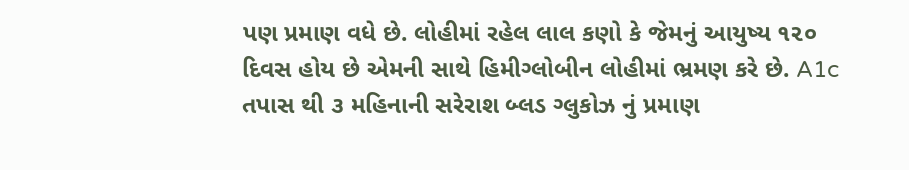પણ પ્રમાણ વધે છે. લોહીમાં રહેલ લાલ કણો કે જેમનું આયુષ્ય ૧૨૦ દિવસ હોય છે એમની સાથે હિમીગ્લોબીન લોહીમાં ભ્રમણ કરે છે. A1c તપાસ થી ૩ મહિનાની સરેરાશ બ્લડ ગ્લુકોઝ નું પ્રમાણ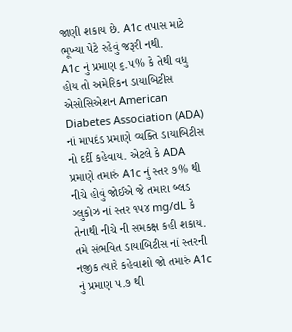જાણી શકાય છે. A1c તપાસ માટે ભૂખ્યા પેટે રહેવું જરૂરી નથી.
A1c નું પ્રમાણ ૬.૫% કે તેથી વધુ હોય તો અમેરિકન ડાયાબિટીસ એસોસિએશન American Diabetes Association (ADA) નાં માપદંડ પ્રમાણે વ્યક્તિ ડાયાબિટીસ નો દર્દી કહેવાય. એટલે કે ADA પ્રમાણે તમારું A1c નું સ્તર ૭% થી નીચે હોવું જોઈએ જે તમારા બ્લડ ગ્લુકોઝ નાં સ્તર ૧૫૪ mg/dL કે તેનાથી નીચે ની સમકક્ષ કહી શકાય.
તમે સંભવિત ડાયાબિટીસ નાં સ્તરની નજીક ત્યારે કહેવાશો જો તમારું A1c નું પ્રમાણ ૫.૭ થી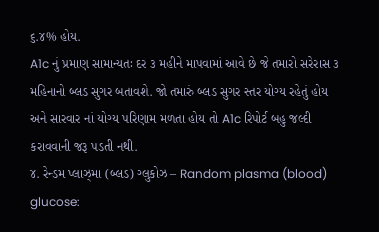૬.૪% હોય.
A1c નું પ્રમાણ સામાન્યતઃ દર ૩ મહીને માપવામાં આવે છે જે તમારો સરેરાસ ૩ મહિનાનો બ્લડ સુગર બતાવશે. જો તમારું બ્લડ સુગર સ્તર યોગ્ય રહેતું હોય અને સારવાર નાં યોગ્ય પરિણામ મળતા હોય તો A1c રિપોર્ટ બહુ જલ્દી કરાવવાની જરૂ પડતી નથી.
૪. રેન્ડમ પ્લાઝ્મા (બ્લડ) ગ્લુકોઝ – Random plasma (blood) glucose: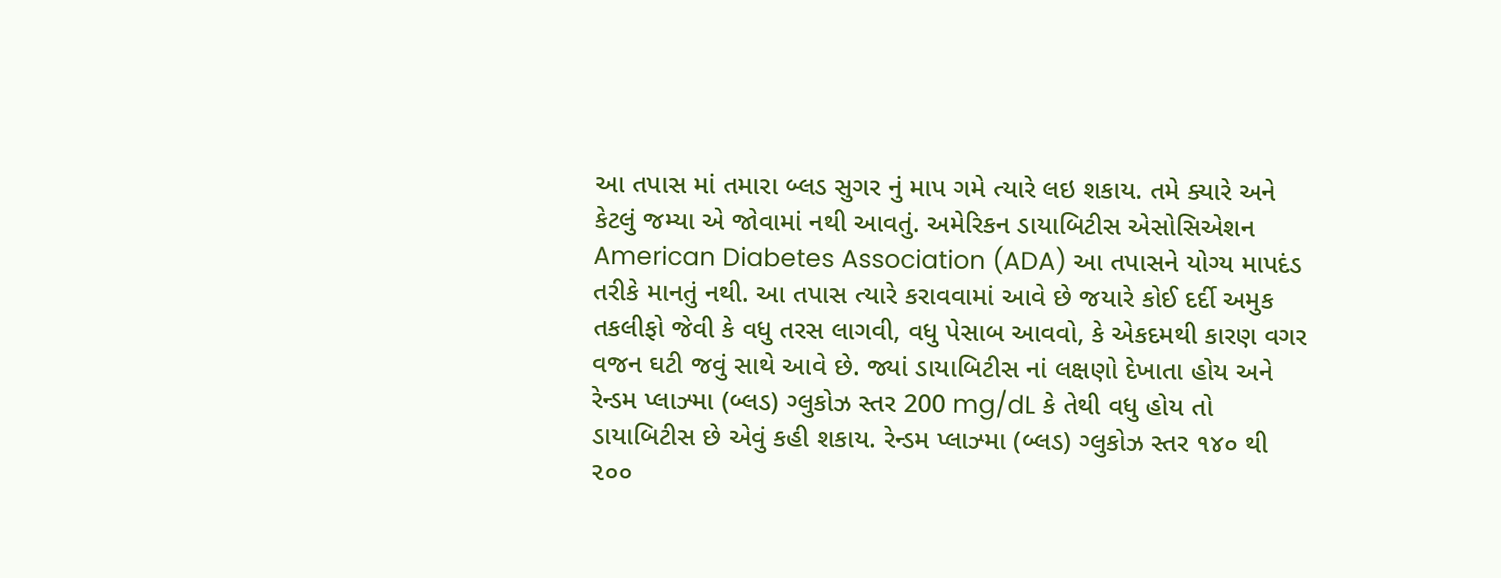આ તપાસ માં તમારા બ્લડ સુગર નું માપ ગમે ત્યારે લઇ શકાય. તમે ક્યારે અને કેટલું જમ્યા એ જોવામાં નથી આવતું. અમેરિકન ડાયાબિટીસ એસોસિએશન American Diabetes Association (ADA) આ તપાસને યોગ્ય માપદંડ તરીકે માનતું નથી. આ તપાસ ત્યારે કરાવવામાં આવે છે જયારે કોઈ દર્દી અમુક તકલીફો જેવી કે વધુ તરસ લાગવી, વધુ પેસાબ આવવો, કે એકદમથી કારણ વગર વજન ઘટી જવું સાથે આવે છે. જ્યાં ડાયાબિટીસ નાં લક્ષણો દેખાતા હોય અને રેન્ડમ પ્લાઝ્મા (બ્લડ) ગ્લુકોઝ સ્તર 200 mg/dL કે તેથી વધુ હોય તો ડાયાબિટીસ છે એવું કહી શકાય. રેન્ડમ પ્લાઝ્મા (બ્લડ) ગ્લુકોઝ સ્તર ૧૪૦ થી ૨૦૦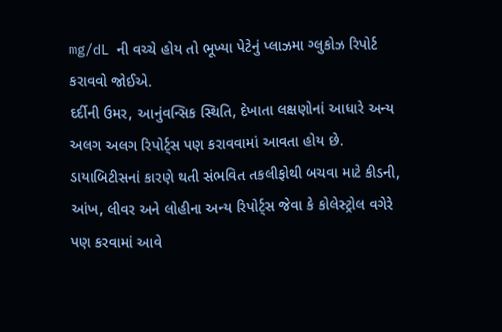mg/dL ની વચ્ચે હોય તો ભૂખ્યા પેટેનું પ્લાઝમા ગ્લુકોઝ રિપોર્ટ કરાવવો જોઈએ.
દર્દીની ઉમર, આનુંવન્સિક સ્થિતિ, દેખાતા લક્ષણોનાં આધારે અન્ય અલગ અલગ રિપોર્ટ્સ પણ કરાવવામાં આવતા હોય છે. ડાયાબિટીસનાં કારણે થતી સંભવિત તકલીફોથી બચવા માટે કીડની, આંખ, લીવર અને લોહીના અન્ય રિપોર્ટ્સ જેવા કે કોલેસ્ટ્રોલ વગેરે પણ કરવામાં આવે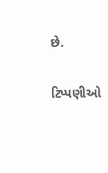છે.


ટિપ્પણીઓ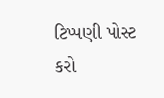ટિપ્પણી પોસ્ટ કરો